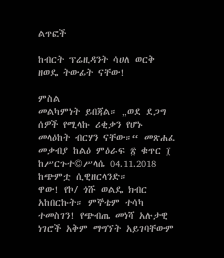ልጥፎች

ከብርት ፕሬዚዳንት ሳሀለ ወርቅ ዘወዴ ትውፊት ናቸው!

ምስል
መልካምነት ይበጃል። „ወደ ደጋግ ሰዎች የሚላኩ ሪቂቃን የሆኑ መላዕከት ብርሃን ናቸው።“ መጽሐፈ መቃብያ ከልዕ ምዕራፍ ፳ ቁጥር ፲ ከሥርጉተ©ሥላሴ 04.11.2018 ከጭምቷ ሲዊዘርላንድ።                       ዋው! የኮ/ ጎሹ ወልዴ ክብር አከበርኩት። ምኞቴም ተሳካ ተመስገን! የጭብጤ መነሻ አሉታዊ ነገሮች አቅም ማግኘት አይገባቸውም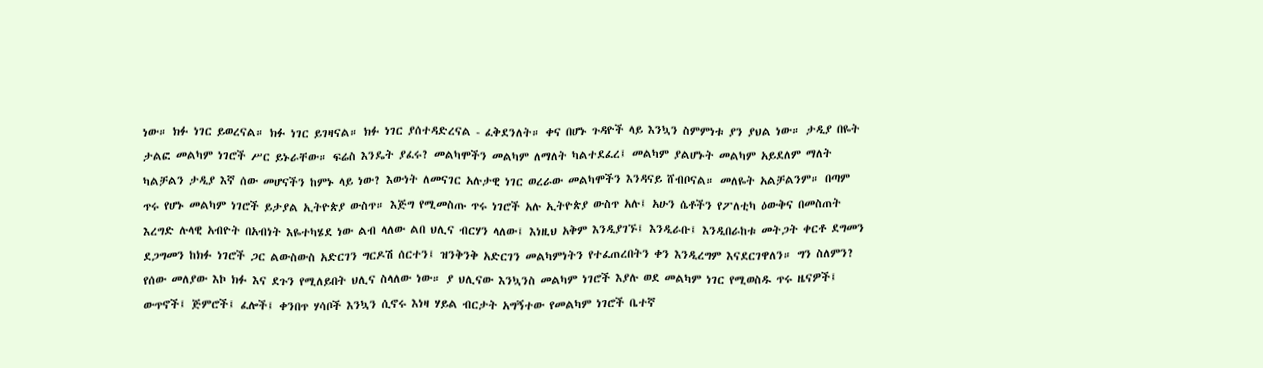ነው። ክፉ ነገር ይወረናል። ክፉ ነገር ይገዛናል። ክፉ ነገር ያሰተዳድረናል - ፈቅደንለት። ቀና በሆኑ ጉዳዮች ላይ እንኳን ስምምነቱ ያን ያህል ነው። ታዲያ በዬት ታልፎ መልካም ነገሮች ሥር ይኑራቸው። ፍሬስ እንዴት ያፈሩ? መልካሞችን መልካም ለማለት ካልተደፈረ፤ መልካም ያልሆኑት መልካም አይደለም ማለት ካልቻልን ታዲያ እኛ ሰው መሆናችን ከምኑ ላይ ነው? እውነት ለመናገር አሉታዊ ነገር ወረራው መልካሞችን እንዳናይ ሸብቦናል። መለዬት አልቻልንም። በጣም ጥሩ የሆኑ መልካም ነገሮች ይታያል ኢትዮጵያ ውስጥ። እጅግ የሚመስጡ ጥሩ ነገሮች አሉ ኢትዮጵያ ውስጥ አሉ፤ አሁን ሴቶችን የፖለቲካ ዕውቅና በመስጠት እረግድ ሉላዊ አብዮት በአብነት እዬተካሄደ ነው ልብ ላለው ልበ ህሊና ብርሃን ላለው፤ እነዚህ አቅም እንዲያገኙ፤ እንዲራቡ፤ እንዲበራከቱ መትጋት ቀርቶ ደግመን ደጋግመን ከክፉ ነገሮች ጋር ልውስውስ አድርገን ግርዶሽ ሰርተን፤ ዝንቅንቅ አድርገን መልካምነትን የተፈጠረበትን ቀን እንዲረግም እናደርገዋለን። ግን ስለምን? የሰው መለያው እኮ ክፉ እና ደጉን የሚለይበት ህሊና ስላለው ነው። ያ ህሊናው እንኳንስ መልካም ነገሮች እያሉ ወደ መልካም ነገር የሚወስዱ ጥሩ ዜናዎች፤ ውጥኖች፤ ጅምሮች፤ ፈሎች፤ ቀንበጥ ሃሳቦች እንኳን ሲኖሩ እነዛ ሃይል ብርታት አግኝተው የመልካም ነገሮች ቤተኛ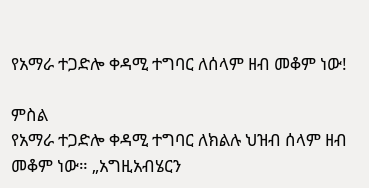የአማራ ተጋድሎ ቀዳሚ ተግባር ለሰላም ዘብ መቆም ነው!

ምስል
የአማራ ተጋድሎ ቀዳሚ ተግባር ለክልሉ ህዝብ ሰላም ዘብ መቆም ነው። „አግዚአብሄርን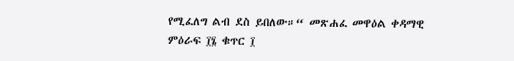የሚፈለግ ልብ ደስ ይበለው።“ መጽሐፈ መዋዕል ቀዳማዊ ምዕራፍ ፲፮ ቁጥር ፲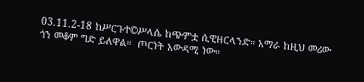03.11.2-18 ከሥርጉተ©ሥላሴ ከጭምቷ ሲዊዘርላንድ። አማራ ከዚህ መሪው ጎን መቆም ግድ ይለዋል።  ጦርነት አውዳሚ ነው።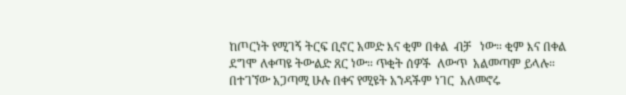ከጦርነት የሚገኝ ትርፍ ቢኖር አመድ እና ቂም በቀል  ብቻ   ነው። ቂም እና በቀል ደግሞ ለቀጣዩ ትውልድ ጸር ነው። ጥቂት ሰዎች  ለውጥ  አልመጣም ይላሉ። በተገኘው አጋጣሚ ሁሉ በቀና የሚዩት አንዳችም ነገር  አለመኖሩ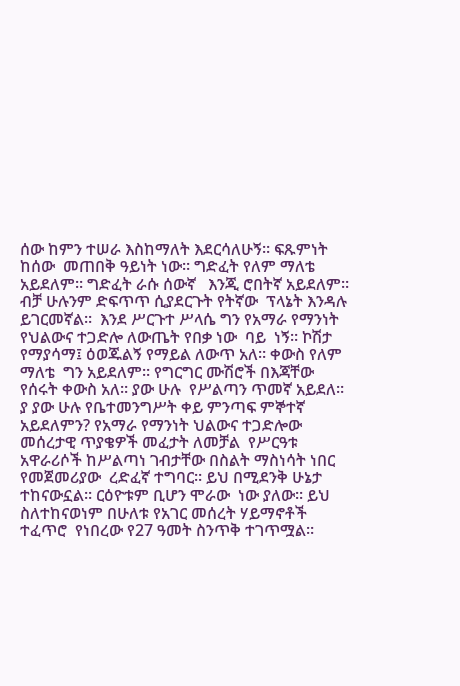ሰው ከምን ተሠራ እስከማለት እደርሳለሁኝ። ፍጹምነት ከሰው  መጠበቅ ዓይነት ነው። ግድፈት የለም ማለቴ አይደለም። ግድፈት ራሱ ሰውኛ   እንጂ ሮበትኛ አይደለም። ብቻ ሁሉንም ድፍጥጥ ሲያደርጉት የትኛው  ፕላኔት እንዳሉ ይገርመኛል።  እንደ ሥርጉተ ሥላሴ ግን የአማራ የማንነት የህልውና ተጋድሎ ለውጤት የበቃ ነው  ባይ  ነኝ። ኮሽታ የማያሳማ፤ ዕወጁልኝ የማይል ለውጥ አለ። ቀውስ የለም ማለቴ  ግን አይደለም። የግርግር ሙሽሮች በእጃቸው የሰሩት ቀውስ አለ። ያው ሁሉ  የሥልጣን ጥመኛ አይደለ።  ያ ያው ሁሉ የቤተመንግሥት ቀይ ምንጣፍ ምኞተኛ አይደለምን? የአማራ የማንነት ህልውና ተጋድሎው መሰረታዊ ጥያቄዎች መፈታት ለመቻል  የሥርዓቱ አዋራሪሶች ከሥልጣነ ገብታቸው በስልት ማስነሳት ነበር የመጀመሪያው  ረድፈኛ ተግባር። ይህ በሚደንቅ ሁኔታ ተከናውኗል። ርዕዮቱም ቢሆን ሞራው  ነው ያለው። ይህ ስለተከናወነም በሁለቱ የአገር መሰረት ሃይማኖቶች ተፈጥሮ  የነበረው የ27 ዓመት ስንጥቅ ተገጥሟል።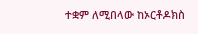ተቋም ለሚበላው ከኦርቶዶክስ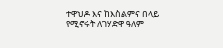ተዋህዶ እና ከእስልምና በላይ የሚኖሩት ለገሃድዋ ዓለም